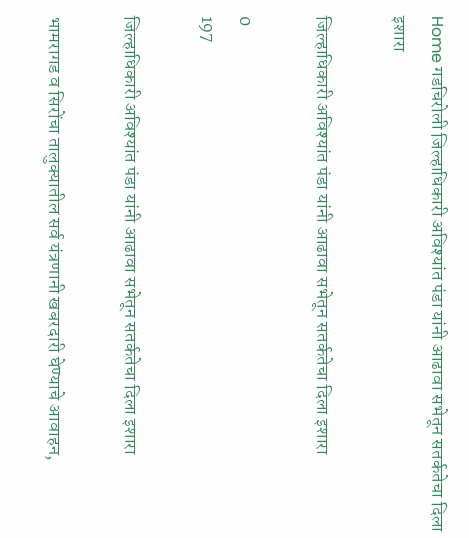Home गडचिरोली जिल्हाधिकारी अविश्यांत पंडा यांनी आढावा सभेतून सतर्कतेचा दिला इशारा

जिल्हाधिकारी अविश्यांत पंडा यांनी आढावा सभेतून सतर्कतेचा दिला इशारा

0
197

जिल्हाधिकारी अविश्यांत पंडा यांनी आढावा सभेतून सतर्कतेचा दिला इशारा

भामरागड व सिरोंचा तालुक्यातील सर्व यंत्रणानी खबरदारी घेण्याचे आवाहन,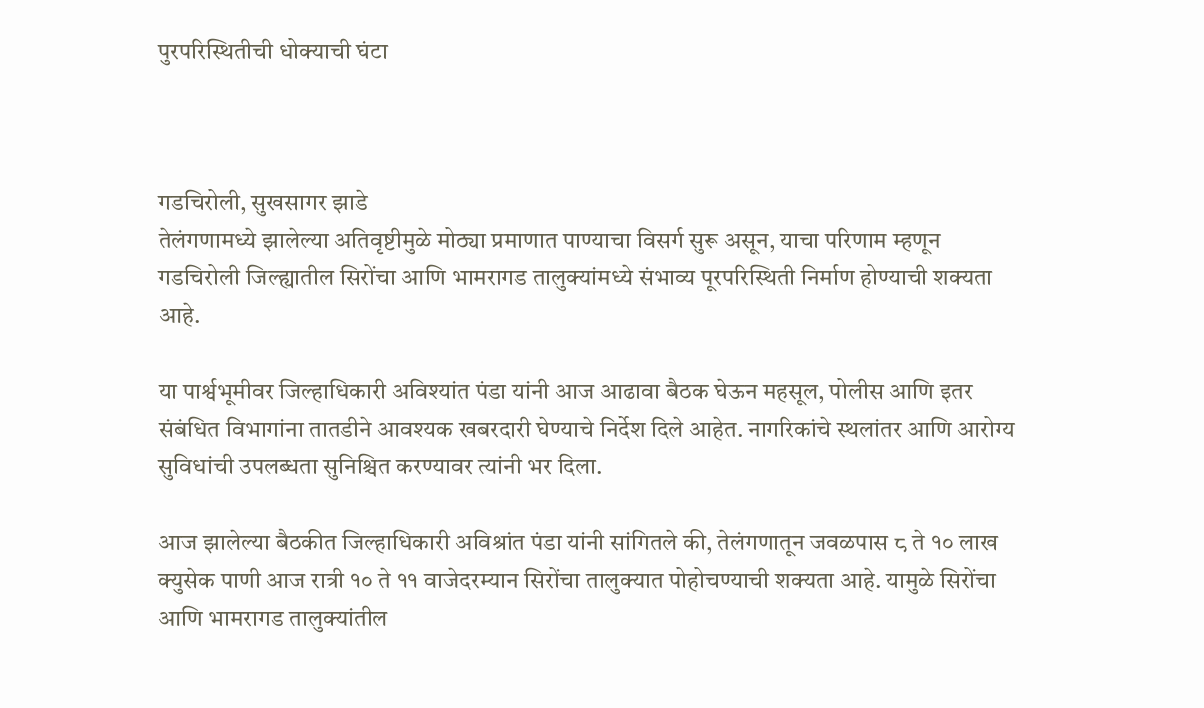पुरपरिस्थितीची धोक्याची घंटा



गडचिरोली, सुखसागर झाडे
तेलंगणामध्ये झालेल्या अतिवृष्टीमुळे मोठ्या प्रमाणात पाण्याचा विसर्ग सुरू असून, याचा परिणाम म्हणून गडचिरोली जिल्ह्यातील सिरोंचा आणि भामरागड तालुक्यांमध्ये संभाव्य पूरपरिस्थिती निर्माण होण्याची शक्यता आहे.

या पार्श्वभूमीवर जिल्हाधिकारी अविश्यांत पंडा यांनी आज आढावा बैठक घेऊन महसूल, पोलीस आणि इतर संबंधित विभागांना तातडीने आवश्यक खबरदारी घेण्याचे निर्देश दिले आहेत. नागरिकांचे स्थलांतर आणि आरोग्य सुविधांची उपलब्धता सुनिश्चित करण्यावर त्यांनी भर दिला.

आज झालेल्या बैठकीत जिल्हाधिकारी अविश्रांत पंडा यांनी सांगितले की, तेलंगणातून जवळपास ८ ते १० लाख क्युसेक पाणी आज रात्री १० ते ११ वाजेदरम्यान सिरोंचा तालुक्यात पोहोचण्याची शक्यता आहे. यामुळे सिरोंचा आणि भामरागड तालुक्यांतील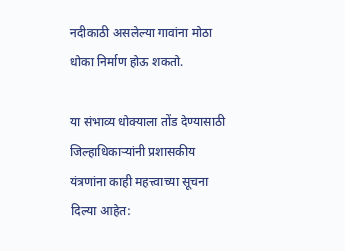नदीकाठी असलेल्या गावांना मोठा धोका निर्माण होऊ शकतो.

या संभाव्य धोक्याला तोंड देण्यासाठी जिल्हाधिकाऱ्यांनी प्रशासकीय यंत्रणांना काही महत्त्वाच्या सूचना दिल्या आहेत: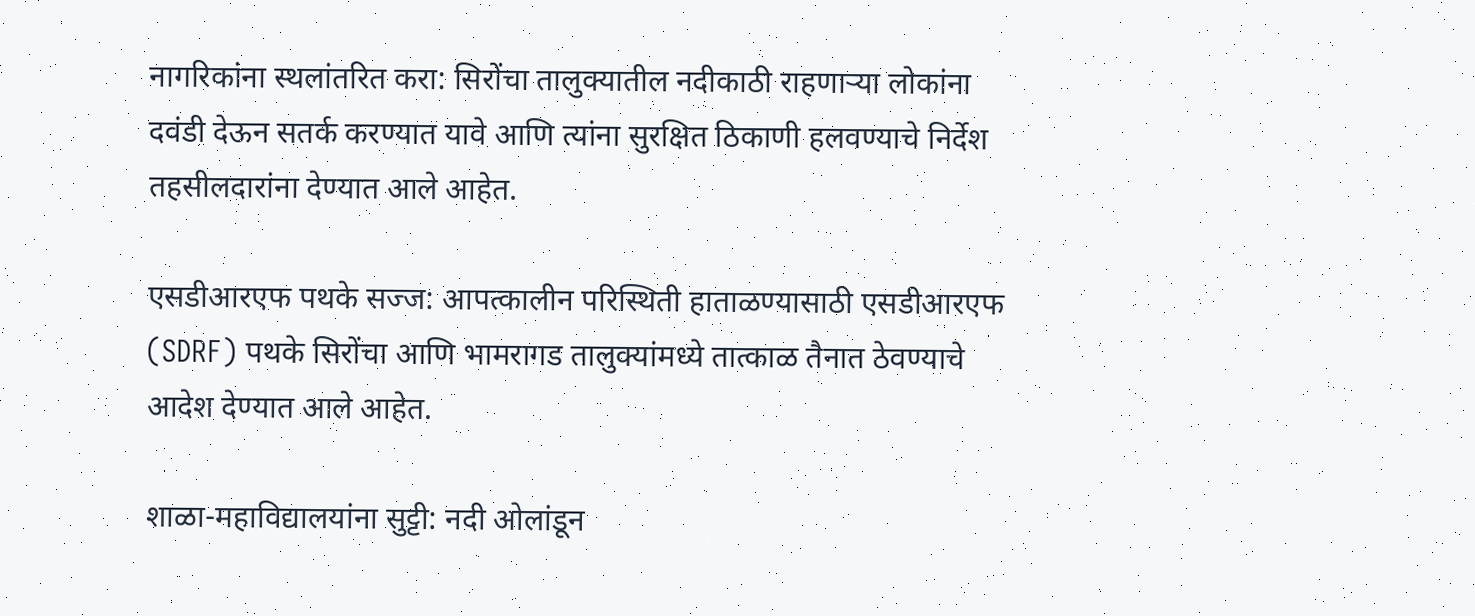नागरिकांना स्थलांतरित करा: सिरोंचा तालुक्यातील नदीकाठी राहणाऱ्या लोकांना दवंडी देऊन सतर्क करण्यात यावे आणि त्यांना सुरक्षित ठिकाणी हलवण्याचे निर्देश तहसीलदारांना देण्यात आले आहेत.

एसडीआरएफ पथके सज्ज: आपत्कालीन परिस्थिती हाताळण्यासाठी एसडीआरएफ (SDRF) पथके सिरोंचा आणि भामरागड तालुक्यांमध्ये तात्काळ तैनात ठेवण्याचे आदेश देण्यात आले आहेत.

शाळा-महाविद्यालयांना सुट्टी: नदी ओलांडून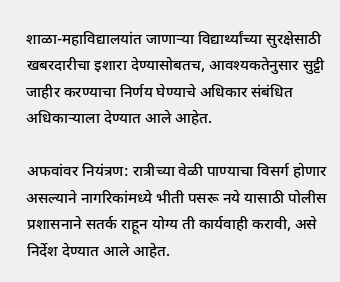शाळा-महाविद्यालयांत जाणाऱ्या विद्यार्थ्यांच्या सुरक्षेसाठी खबरदारीचा इशारा देण्यासोबतच, आवश्यकतेनुसार सुट्टी जाहीर करण्याचा निर्णय घेण्याचे अधिकार संबंधित अधिकाऱ्याला देण्यात आले आहेत.

अफवांवर नियंत्रण: रात्रीच्या वेळी पाण्याचा विसर्ग होणार असल्याने नागरिकांमध्ये भीती पसरू नये यासाठी पोलीस प्रशासनाने सतर्क राहून योग्य ती कार्यवाही करावी, असे निर्देश देण्यात आले आहेत.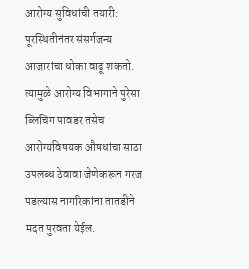आरोग्य सुविधांची तयारी: पूरस्थितीनंतर संसर्गजन्य आजारांचा धोका वाढू शकतो. त्यामुळे आरोग्य विभागाने पुरेसा ब्लिचिंग पावडर तसेच आरोग्यविषयक औषधांचा साठा उपलब्ध ठेवावा जेणेकरून गरज पडल्यास नागरिकांना तातडीने मदत पुरवता येईल.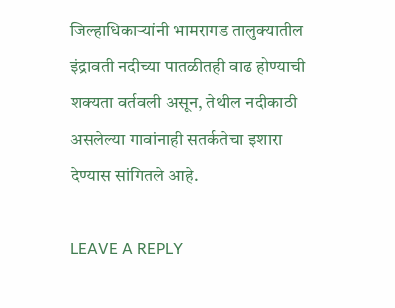जिल्हाधिकाऱ्यांनी भामरागड तालुक्यातील इंद्रावती नदीच्या पातळीतही वाढ होण्याची शक्यता वर्तवली असून, तेथील नदीकाठी असलेल्या गावांनाही सतर्कतेचा इशारा देण्यास सांगितले आहे.

LEAVE A REPLY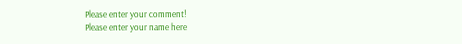Please enter your comment!
Please enter your name here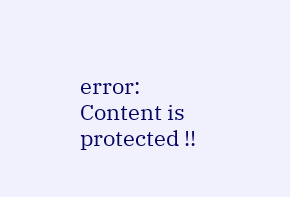error: Content is protected !!